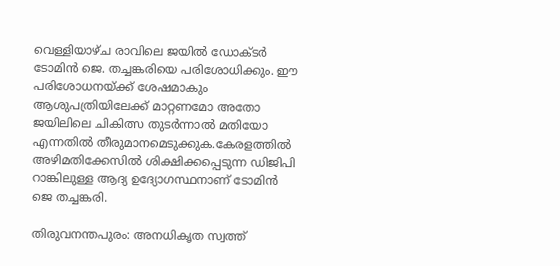വെള്ളിയാഴ്ച രാവിലെ ജയിൽ ഡോക്ടർ ടോമിൻ ജെ. തച്ചങ്കരിയെ പരിശോധിക്കും. ഈ പരിശോധനയ്ക്ക് ശേഷമാകും ആശുപത്രിയിലേക്ക് മാറ്റണമോ അതോ ജയിലിലെ ചികിത്സ തുടർന്നാൽ മതിയോ എന്നതിൽ തീരുമാനമെടുക്കുക.കേരളത്തിൽ അഴിമതിക്കേസിൽ ശിക്ഷിക്കപ്പെടുന്ന ഡിജിപി റാങ്കിലുള്ള ആദ്യ ഉദ്യോഗസ്ഥനാണ് ടോമിൻ ജെ തച്ചങ്കരി.

തിരുവനന്തപുരം: അനധികൃത സ്വത്ത്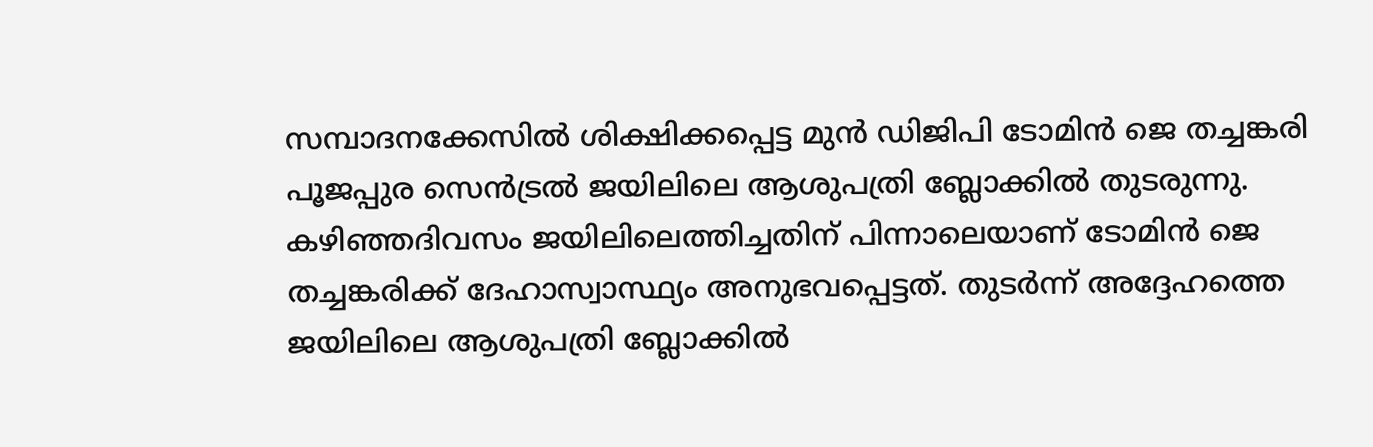സമ്പാദനക്കേസിൽ ശിക്ഷിക്കപ്പെട്ട മുൻ ഡിജിപി ടോമിൻ ജെ തച്ചങ്കരി പൂജപ്പുര സെൻട്രൽ ജയിലിലെ ആശുപത്രി ബ്ലോക്കിൽ തുടരുന്നു. കഴിഞ്ഞദിവസം ജയിലിലെത്തിച്ചതിന് പിന്നാലെയാണ് ടോമിൻ ജെ തച്ചങ്കരിക്ക് ദേഹാസ്വാസ്ഥ്യം അനുഭവപ്പെട്ടത്. തുടർന്ന് അദ്ദേഹത്തെ ജയിലിലെ ആശുപത്രി ബ്ലോക്കിൽ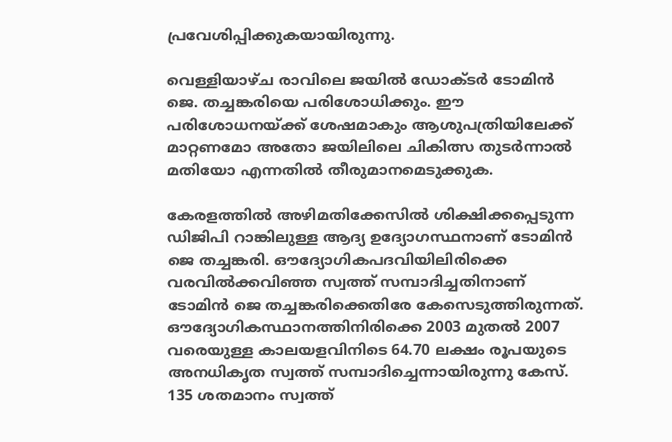പ്രവേശിപ്പിക്കുകയായിരുന്നു.

വെള്ളിയാഴ്ച രാവിലെ ജയിൽ ഡോക്ടർ ടോമിൻ ജെ. തച്ചങ്കരിയെ പരിശോധിക്കും. ഈ പരിശോധനയ്ക്ക് ശേഷമാകും ആശുപത്രിയിലേക്ക് മാറ്റണമോ അതോ ജയിലിലെ ചികിത്സ തുടർന്നാൽ മതിയോ എന്നതിൽ തീരുമാനമെടുക്കുക.

കേരളത്തിൽ അഴിമതിക്കേസിൽ ശിക്ഷിക്കപ്പെടുന്ന ഡിജിപി റാങ്കിലുള്ള ആദ്യ ഉദ്യോഗസ്ഥനാണ് ടോമിൻ ജെ തച്ചങ്കരി. ഔദ്യോഗികപദവിയിലിരിക്കെ വരവിൽക്കവിഞ്ഞ സ്വത്ത് സമ്പാദിച്ചതിനാണ് ടോമിൻ ജെ തച്ചങ്കരിക്കെതിരേ കേസെടുത്തിരുന്നത്. ഔദ്യോഗികസ്ഥാനത്തിനിരിക്കെ 2003 മുതൽ 2007 വരെയുള്ള കാലയളവിനിടെ 64.70 ലക്ഷം രൂപയുടെ അനധികൃത സ്വത്ത് സമ്പാദിച്ചെന്നായിരുന്നു കേസ്. 135 ശതമാനം സ്വത്ത്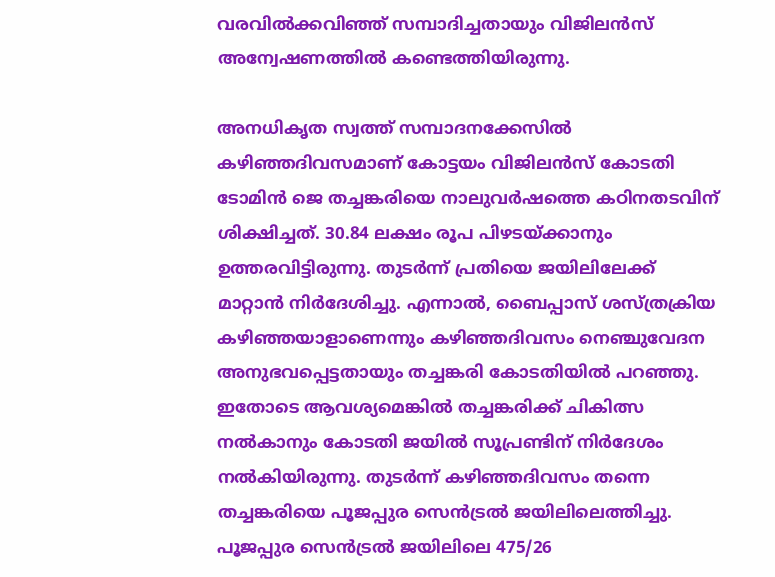വരവിൽക്കവിഞ്ഞ് സമ്പാദിച്ചതായും വിജിലൻസ് അന്വേഷണത്തിൽ കണ്ടെത്തിയിരുന്നു.

അനധികൃത സ്വത്ത് സമ്പാദനക്കേസിൽ കഴിഞ്ഞദിവസമാണ് കോട്ടയം വിജിലൻസ് കോടതി ടോമിൻ ജെ തച്ചങ്കരിയെ നാലുവർഷത്തെ കഠിനതടവിന് ശിക്ഷിച്ചത്. 30.84 ലക്ഷം രൂപ പിഴടയ്ക്കാനും ഉത്തരവിട്ടിരുന്നു. തുടർന്ന് പ്രതിയെ ജയിലിലേക്ക് മാറ്റാൻ നിർദേശിച്ചു. എന്നാൽ, ബൈപ്പാസ് ശസ്ത്രക്രിയ കഴിഞ്ഞയാളാണെന്നും കഴിഞ്ഞദിവസം നെഞ്ചുവേദന അനുഭവപ്പെട്ടതായും തച്ചങ്കരി കോടതിയിൽ പറഞ്ഞു. ഇതോടെ ആവശ്യമെങ്കിൽ തച്ചങ്കരിക്ക് ചികിത്സ നൽകാനും കോടതി ജയിൽ സൂപ്രണ്ടിന് നിർദേശം നൽകിയിരുന്നു. തുടർന്ന് കഴിഞ്ഞദിവസം തന്നെ തച്ചങ്കരിയെ പൂജപ്പുര സെൻട്രൽ ജയിലിലെത്തിച്ചു. പൂജപ്പുര സെൻട്രൽ ജയിലിലെ 475/26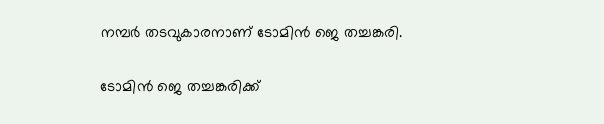നമ്പർ തടവുകാരനാണ് ടോമിൻ ജെ തച്ചങ്കരി.

ടോമിന്‍ ജെ തച്ചങ്കരിക്ക്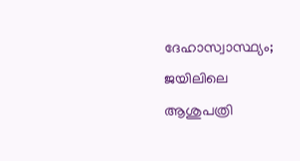ദേഹാസ്വാസ്ഥ്യം; ജയിലിലെ ആശുപത്രി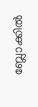ബ്ലോക്കില്‍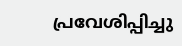പ്രവേശിപ്പിച്ചു